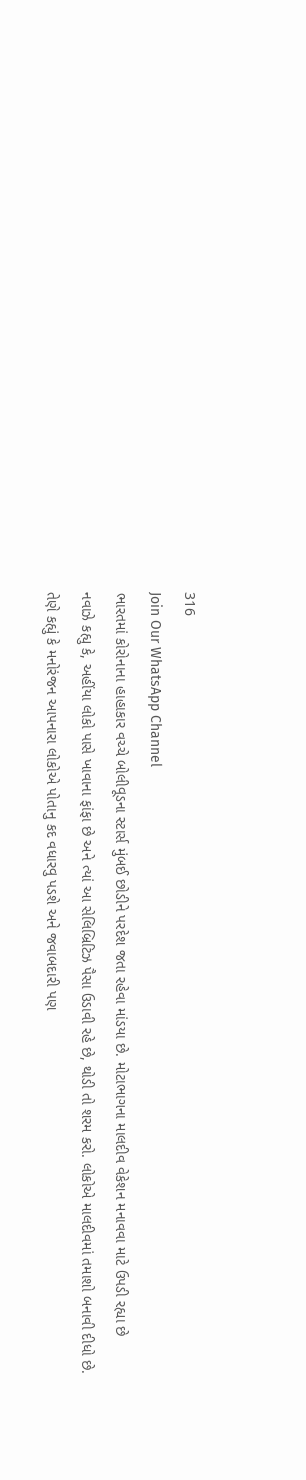316
Join Our WhatsApp Channel
ભારતમાં કોરોનાના હાહાકાર વચ્ચે બોલીવૂડના સ્ટાર્સ મુંબઈ છોડીને પરદેશ જતા રહેવા માંડયા છે. મોટાભાગના માલદીવ વેકેશન મનાવવા માટે ઉપડી રહ્યા છે
નવાઝે કહ્યુ કે, અહીંયા લોકો પાસે ખાવાના ફાંફા છે અને ત્યાં આ સેલિબ્રિટિઝ પૈસા ઉડાવી રહે છે, થોડી તો શરમ કરો. લોકોએ માલદીવમાં તમાશો બનાવી દીધો છે.
તેણે કહ્યું કે મનોરંજન આપનારા લોકોએ પોતાનુ કદ વધારવુ પડશે અને જવાબદારી પણ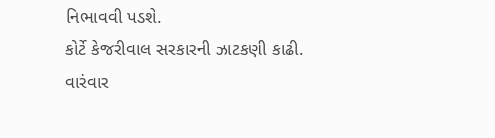નિભાવવી પડશે.
કોર્ટે કેજરીવાલ સરકારની ઝાટકણી કાઢી. વારંવાર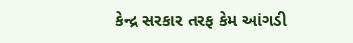કેન્દ્ર સરકાર તરફ કેમ આંગડી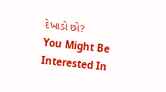દેખાડો છો?
You Might Be Interested In